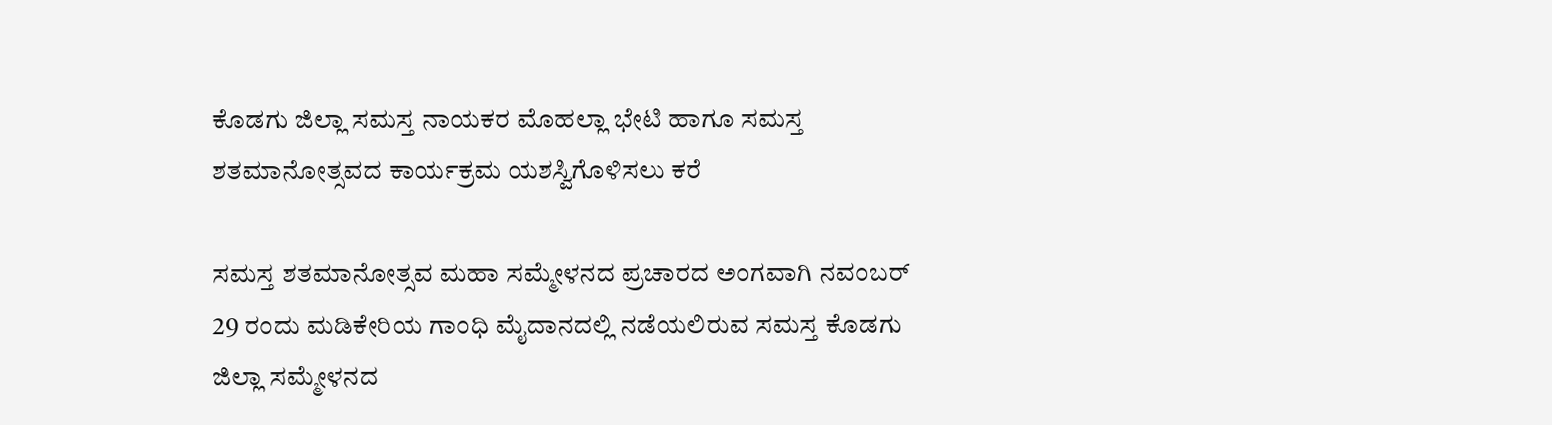ಕೊಡಗು ಜಿಲ್ಲಾ ಸಮಸ್ತ ನಾಯಕರ ಮೊಹಲ್ಲಾ ಭೇಟಿ ಹಾಗೂ ಸಮಸ್ತ ಶತಮಾನೋತ್ಸವದ ಕಾರ್ಯಕ್ರಮ ಯಶಸ್ವಿಗೊಳಿಸಲು ಕರೆ

ಸಮಸ್ತ ಶತಮಾನೋತ್ಸವ ಮಹಾ ಸಮ್ಮೇಳನದ ಪ್ರಚಾರದ ಅಂಗವಾಗಿ ನವಂಬರ್ 29 ರಂದು ಮಡಿಕೇರಿಯ ಗಾಂಧಿ ಮೈದಾನದಲ್ಲಿ ನಡೆಯಲಿರುವ ಸಮಸ್ತ ಕೊಡಗು ಜಿಲ್ಲಾ ಸಮ್ಮೇಳನದ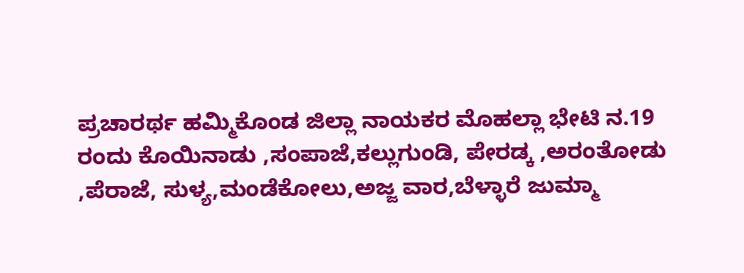ಪ್ರಚಾರರ್ಥ ಹಮ್ಮಿಕೊಂಡ ಜಿಲ್ಲಾ ನಾಯಕರ ಮೊಹಲ್ಲಾ ಭೇಟಿ ನ.19 ರಂದು ಕೊಯಿನಾಡು ,ಸಂಪಾಜೆ,ಕಲ್ಲುಗುಂಡಿ, ಪೇರಡ್ಕ ,ಅರಂತೋಡು ,ಪೆರಾಜೆ, ಸುಳ್ಯ,ಮಂಡೆಕೋಲು,ಅಜ್ಜ ವಾರ,ಬೆಳ್ಳಾರೆ ಜುಮ್ಮಾ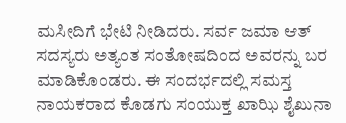ಮಸೀದಿಗೆ ಭೇಟಿ ನೀಡಿದರು. ಸರ್ವ ಜಮಾ ಆತ್ ಸದಸ್ಯರು ಅತ್ಯಂತ ಸಂತೋಷದಿಂದ ಅವರನ್ನು ಬರ ಮಾಡಿಕೊಂಡರು. ಈ ಸಂದರ್ಭದಲ್ಲಿ ಸಮಸ್ತ ನಾಯಕರಾದ ಕೊಡಗು ಸಂಯುಕ್ತ ಖಾಝಿ ಶೈಖುನಾ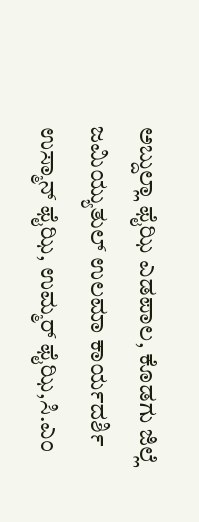ಅಬ್ದುಲ್ಲಾ ಫೈಝಿ ಎಡಪಾಲ, ಕೊಡಗು ಜಿಲ್ಲೆ ಜಮಿಯ್ಯುತುಲ್ ಉಲಮಾ ಕಾರ್ಯದರ್ಶಿ ಉಸ್ಮಾನ್ ಫೈಝಿ, ಉಮ್ಮರ್ ಫೈಝಿ,ಸಿ.ಎಂ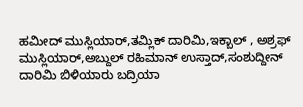ಹಮೀದ್ ಮುಸ್ಲಿಯಾರ್,ತಮ್ಲಿಕ್ ದಾರಿಮಿ,ಇಕ್ಬಾಲ್ , ಅಶ್ರಫ್ ಮುಸ್ಲಿಯಾರ್,ಅಬ್ದುಲ್ ರಹಿಮಾನ್ ಉಸ್ತಾದ್,ಸಂಶುದ್ದೀನ್ ದಾರಿಮಿ ಬಿಳಿಯಾರು ಬದ್ರಿಯಾ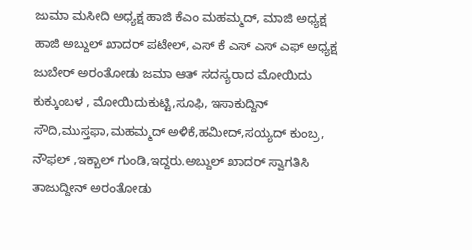ಜುಮಾ ಮಸೀದಿ ಅಧ್ಯಕ್ಷ ಹಾಜಿ ಕೆಎಂ ಮಹಮ್ಮದ್, ಮಾಜಿ ಅಧ್ಯಕ್ಷ ಹಾಜಿ ಅಬ್ದುಲ್ ಖಾದರ್ ಪಟೇಲ್, ಎಸ್ ಕೆ ಎಸ್ ಎಸ್ ಎಫ್ ಅಧ್ಯಕ್ಷ ಜುಬೇರ್ ಅರಂತೋಡು ಜಮಾ ಆತ್ ಸದಸ್ಯರಾದ ಮೋಯಿದು ಕುಕ್ಕುಂಬಳ , ಮೋಯಿದುಕುಟ್ಟಿ,ಸೂಫಿ, ಇಸಾಕುದ್ದಿನ್ ಸೌದಿ,ಮುಸ್ತಫಾ,ಮಹಮ್ಮದ್ ಅಳಿಕೆ,ಹಮೀದ್,ಸಯ್ಯದ್ ಕುಂಬ್ರ, ನೌಫಲ್ ,ಇಕ್ಬಾಲ್ ಗುಂಡಿ,ಇದ್ದರು.ಅಬ್ದುಲ್ ಖಾದರ್ ಸ್ವಾಗತಿಸಿ ತಾಜುದ್ದೀನ್ ಅರಂತೋಡು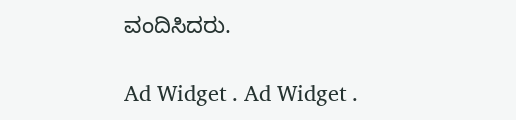ವಂದಿಸಿದರು.

Ad Widget . Ad Widget .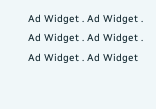Ad Widget . Ad Widget . Ad Widget . Ad Widget . Ad Widget . Ad Widget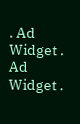. Ad Widget . Ad Widget .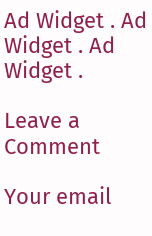Ad Widget . Ad Widget . Ad Widget .

Leave a Comment

Your email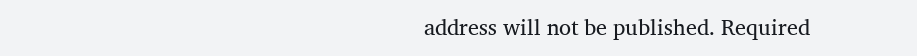address will not be published. Required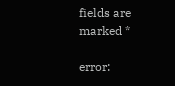fields are marked *

error: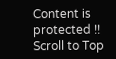Content is protected !!
Scroll to Top